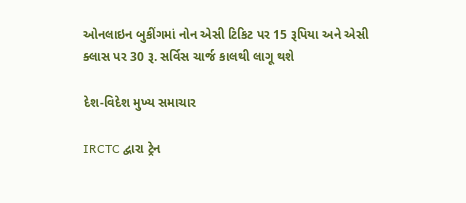ઓનલાઇન બુકીંગમાં નોન એસી ટિકિટ પર 15 રૂપિયા અને એસી ક્લાસ પર 30 રૂ. સર્વિસ ચાર્જ કાલથી લાગૂ થશે

દેશ-વિદેશ મુખ્ય સમાચાર

IRCTC દ્વારા ટ્રેન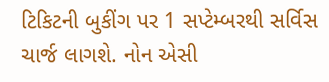ટિકિટની બુકીંગ પર 1 સપ્ટેમ્બરથી સર્વિસ ચાર્જ લાગશે. નોન એસી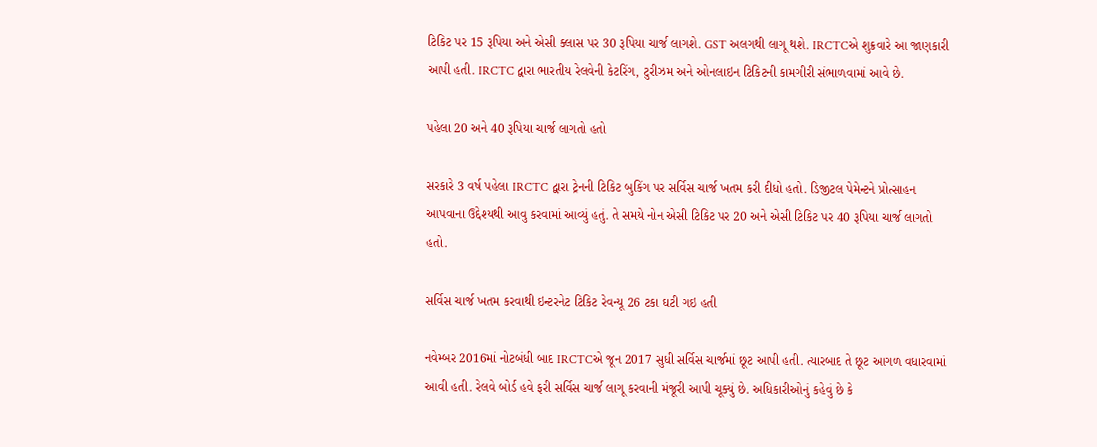ટિકિટ પર 15 રૂપિયા અને એસી ક્લાસ પર 30 રૂપિયા ચાર્જ લાગશે. GST અલગથી લાગૂ થશે. IRCTCએ શુક્રવારે આ જાણકારી આપી હતી. IRCTC દ્વારા ભારતીય રેલવેની કેટરિંગ, ટુરીઝમ અને ઓનલાઇન ટિકિટની કામગીરી સંભાળવામાં આવે છે.

પહેલા 20 અને 40 રૂપિયા ચાર્જ લાગતો હતો

સરકારે 3 વર્ષ પહેલા IRCTC દ્વારા ટ્રેનની ટિકિટ બુકિંગ પર સર્વિસ ચાર્જ ખતમ કરી દીધો હતો. ડિજીટલ પેમેન્ટને પ્રોત્સાહન આપવાના ઉદ્દેશ્યથી આવુ કરવામાં આવ્યું હતું. તે સમયે નોન એસી ટિકિટ પર 20 અને એસી ટિકિટ પર 40 રૂપિયા ચાર્જ લાગતો હતો.

સર્વિસ ચાર્જ ખતમ કરવાથી ઇન્ટરનેટ ટિકિટ રેવન્યૂ 26 ટકા ઘટી ગઇ હતી

નવેમ્બર 2016માં નોટબંધી બાદ IRCTCએ જૂન 2017 સુધી સર્વિસ ચાર્જમાં છૂટ આપી હતી. ત્યારબાદ તે છૂટ આગળ વધારવામાં આવી હતી. રેલવે બોર્ડ હવે ફરી સર્વિસ ચાર્જ લાગૂ કરવાની મંજૂરી આપી ચૂક્યું છે. અધિકારીઓનું કહેવું છે કે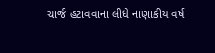ચાર્જ હટાવવાના લીધે નાણાકીય વર્ષ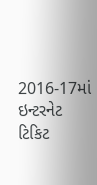2016-17માં ઇન્ટરનેટ ટિકિટ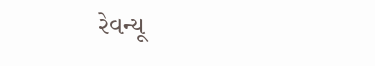રેવન્યૂ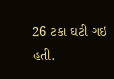26 ટકા ઘટી ગઇ હતી.